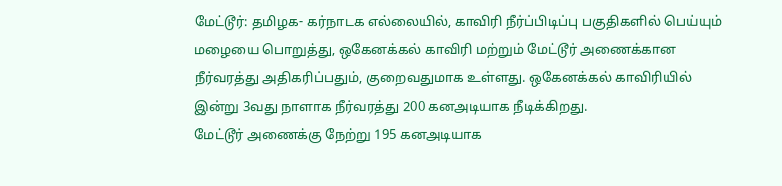மேட்டூர்: தமிழக- கர்நாடக எல்லையில், காவிரி நீர்ப்பிடிப்பு பகுதிகளில் பெய்யும் மழையை பொறுத்து, ஒகேனக்கல் காவிரி மற்றும் மேட்டூர் அணைக்கான நீர்வரத்து அதிகரிப்பதும், குறைவதுமாக உள்ளது. ஒகேனக்கல் காவிரியில் இன்று 3வது நாளாக நீர்வரத்து 200 கனஅடியாக நீடிக்கிறது.
மேட்டூர் அணைக்கு நேற்று 195 கனஅடியாக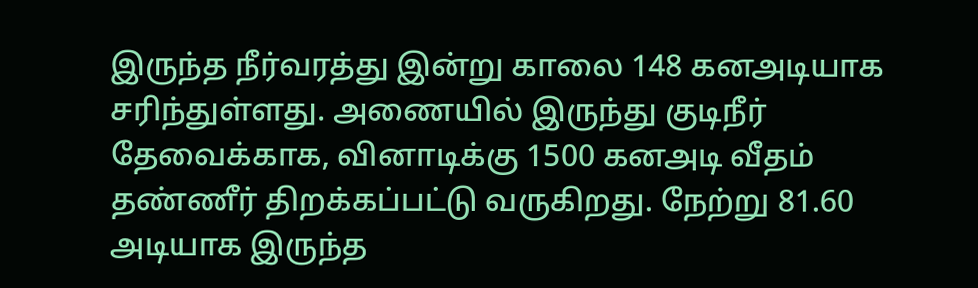இருந்த நீர்வரத்து இன்று காலை 148 கனஅடியாக சரிந்துள்ளது. அணையில் இருந்து குடிநீர் தேவைக்காக, வினாடிக்கு 1500 கனஅடி வீதம் தண்ணீர் திறக்கப்பட்டு வருகிறது. நேற்று 81.60 அடியாக இருந்த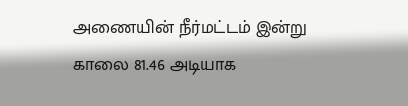அணையின் நீர்மட்டம் இன்று காலை 81.46 அடியாக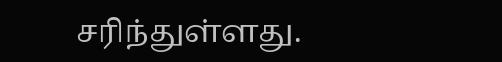சரிந்துள்ளது.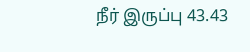நீர் இருப்பு 43.43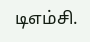டிஎம்சி.